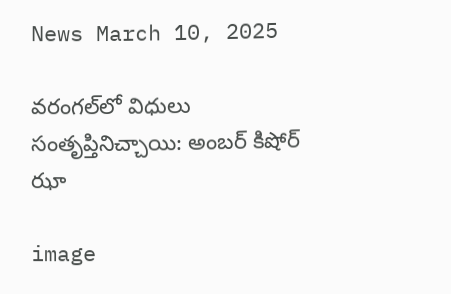News March 10, 2025

వరంగల్‌‌లో విధులు సంతృప్తినిచ్చాయి: అంబర్ కిషోర్ ఝా

image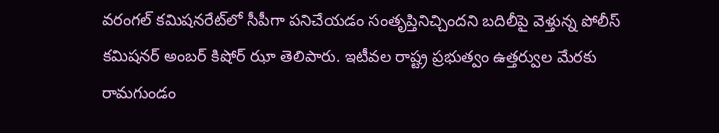వరంగల్‌ కమిషనరేట్‌లో సీపీగా పనిచేయడం సంతృప్తినిచ్చిందని బదిలీపై వెళ్తున్న పోలీస్‌ కమిషనర్‌ అంబర్‌ కిషోర్‌ ఝా తెలిపారు. ఇటీవల రాష్ట్ర ప్రభుత్వం ఉత్తర్వుల మేరకు రామగుండం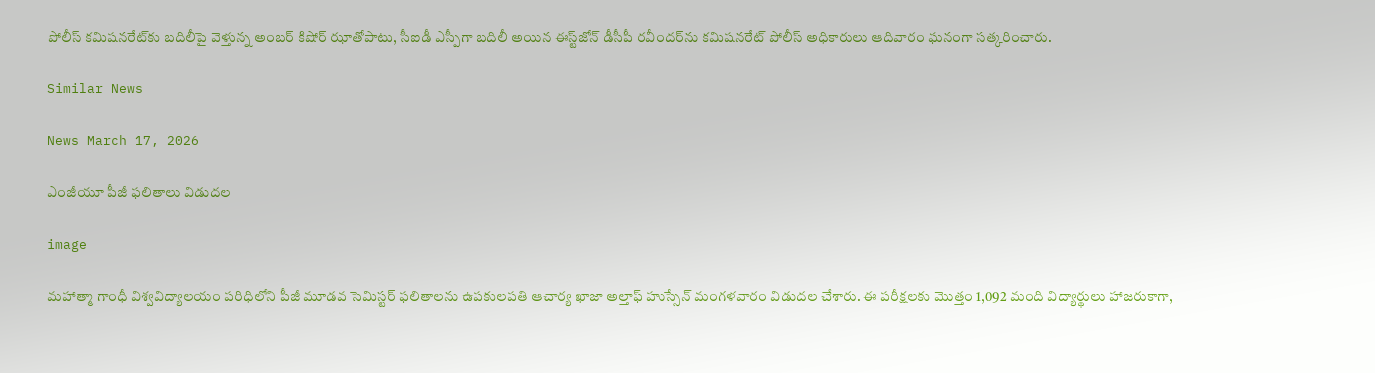పోలీస్‌ కమిషనరేట్‌కు బదిలీపై వెళ్తున్న అంబర్‌ కిషోర్‌ ఝాతోపాటు, సీఐడీ ఎస్పీగా బదిలీ అయిన ఈస్ట్‌జోన్‌ డీసీపీ రవీందర్‌ను కమిషనరేట్‌ పోలీస్‌ అధికారులు ఆదివారం ఘనంగా సత్కరించారు.

Similar News

News March 17, 2026

ఎంజీయూ పీజీ ఫలితాలు విడుదల

image

మహాత్మా గాంధీ విశ్వవిద్యాలయం పరిధిలోని పీజీ మూడవ సెమిస్టర్ ఫలితాలను ఉపకులపతి ఆచార్య ఖాజా అల్తాఫ్ హుస్సేన్ మంగళవారం విడుదల చేశారు. ఈ పరీక్షలకు మొత్తం 1,092 మంది విద్యార్థులు హాజరుకాగా,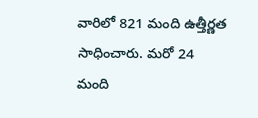వారిలో 821 మంది ఉత్తీర్ణత సాధించారు. మరో 24 మంది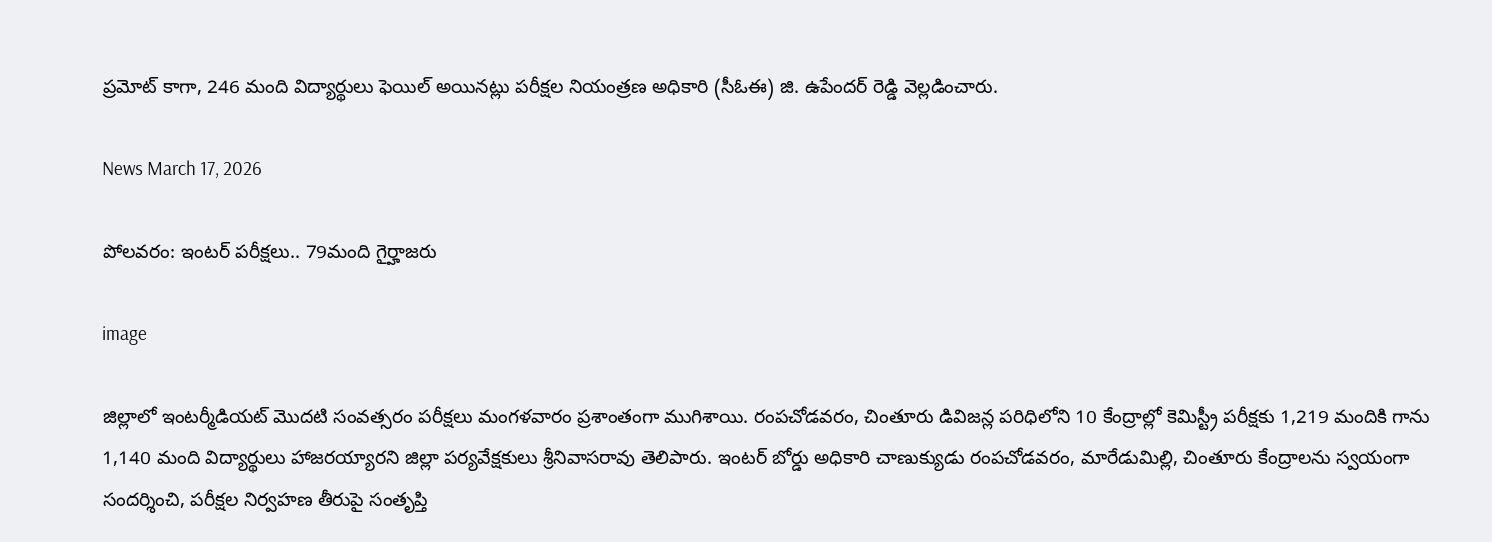ప్రమోట్ కాగా, 246 మంది విద్యార్థులు ఫెయిల్ అయినట్లు పరీక్షల నియంత్రణ అధికారి (సీఓఈ) జి. ఉపేందర్ రెడ్డి వెల్లడించారు.

News March 17, 2026

పోలవరం: ఇంటర్ పరీక్షలు.. 79మంది గైర్హాజరు

image

జిల్లాలో ఇంటర్మీడియట్ మొదటి సంవత్సరం పరీక్షలు మంగళవారం ప్రశాంతంగా ముగిశాయి. రంపచోడవరం, చింతూరు డివిజన్ల పరిధిలోని 10 కేంద్రాల్లో కెమిస్ట్రీ పరీక్షకు 1,219 మందికి గాను 1,140 మంది విద్యార్థులు హాజరయ్యారని జిల్లా పర్యవేక్షకులు శ్రీనివాసరావు తెలిపారు. ఇంటర్ బోర్డు అధికారి చాణుక్యుడు రంపచోడవరం, మారేడుమిల్లి, చింతూరు కేంద్రాలను స్వయంగా సందర్శించి, పరీక్షల నిర్వహణ తీరుపై సంతృప్తి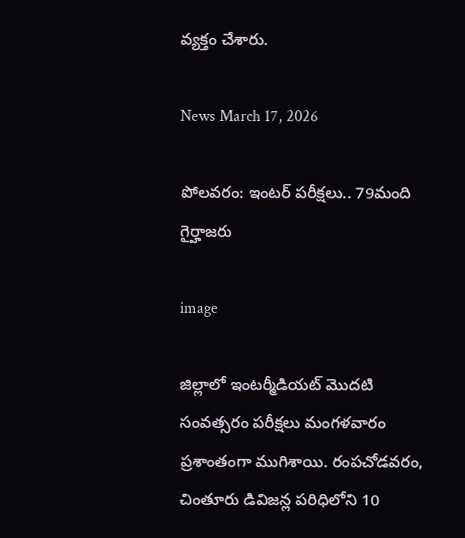వ్యక్తం చేశారు.

News March 17, 2026

పోలవరం: ఇంటర్ పరీక్షలు.. 79మంది గైర్హాజరు

image

జిల్లాలో ఇంటర్మీడియట్ మొదటి సంవత్సరం పరీక్షలు మంగళవారం ప్రశాంతంగా ముగిశాయి. రంపచోడవరం, చింతూరు డివిజన్ల పరిధిలోని 10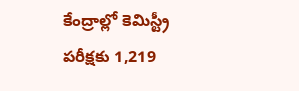కేంద్రాల్లో కెమిస్ట్రీ పరీక్షకు 1,219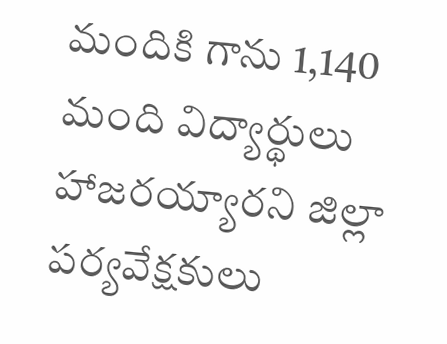మందికి గాను 1,140 మంది విద్యార్థులు హాజరయ్యారని జిల్లా పర్యవేక్షకులు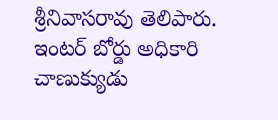శ్రీనివాసరావు తెలిపారు. ఇంటర్ బోర్డు అధికారి చాణుక్యుడు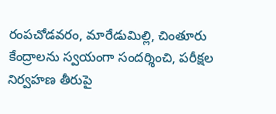రంపచోడవరం, మారేడుమిల్లి, చింతూరు కేంద్రాలను స్వయంగా సందర్శించి, పరీక్షల నిర్వహణ తీరుపై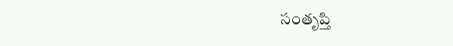సంతృప్తి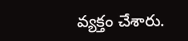వ్యక్తం చేశారు.